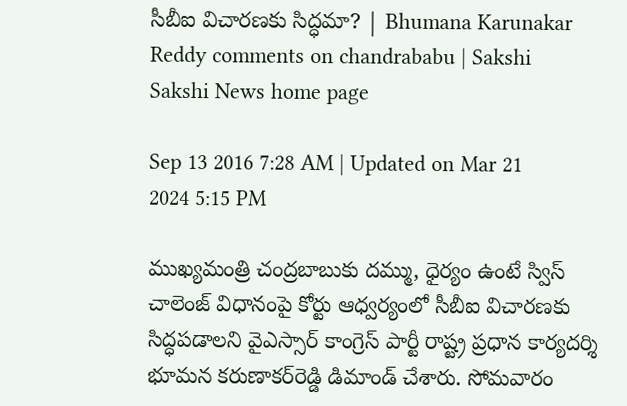సీబీఐ విచారణకు సిద్ధమా? | Bhumana Karunakar Reddy comments on chandrababu | Sakshi
Sakshi News home page

Sep 13 2016 7:28 AM | Updated on Mar 21 2024 5:15 PM

ముఖ్యమంత్రి చంద్రబాబుకు దమ్ము, ధైర్యం ఉంటే స్విస్ చాలెంజ్ విధానంపై కోర్టు ఆధ్వర్యంలో సీబీఐ విచారణకు సిద్ధపడాలని వైఎస్సార్ కాంగ్రెస్ పార్టీ రాష్ట్ర ప్రధాన కార్యదర్శి భూమన కరుణాకర్‌రెడ్డి డిమాండ్ చేశారు. సోమవారం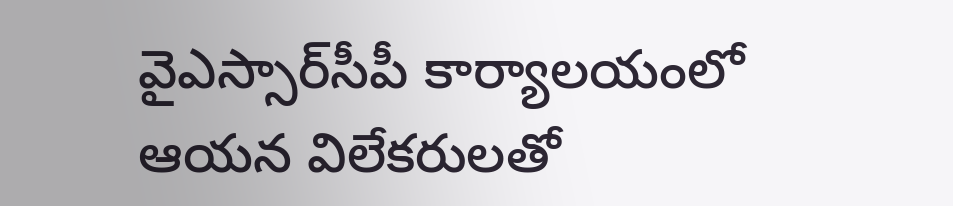వైఎస్సార్‌సీపీ కార్యాలయంలో ఆయన విలేకరులతో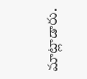మాట్లాడారు.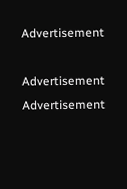Advertisement

Advertisement
Advertisement